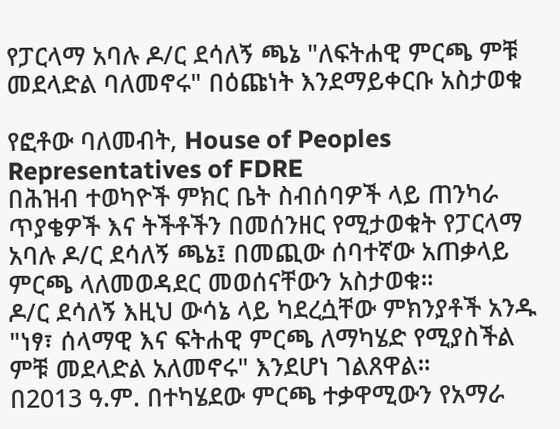የፓርላማ አባሉ ዶ/ር ደሳለኝ ጫኔ "ለፍትሐዊ ምርጫ ምቹ መደላድል ባለመኖሩ" በዕጩነት እንደማይቀርቡ አስታወቁ

የፎቶው ባለመብት, House of Peoples Representatives of FDRE
በሕዝብ ተወካዮች ምክር ቤት ስብሰባዎች ላይ ጠንካራ ጥያቄዎች እና ትችቶችን በመሰንዘር የሚታወቁት የፓርላማ አባሉ ዶ/ር ደሳለኝ ጫኔ፤ በመጪው ሰባተኛው አጠቃላይ ምርጫ ላለመወዳደር መወሰናቸውን አስታወቁ።
ዶ/ር ደሳለኝ እዚህ ውሳኔ ላይ ካደረሷቸው ምክንያቶች አንዱ "ነፃ፣ ሰላማዊ እና ፍትሐዊ ምርጫ ለማካሄድ የሚያስችል ምቹ መደላድል አለመኖሩ" እንደሆነ ገልጸዋል።
በ2013 ዓ.ም. በተካሄደው ምርጫ ተቃዋሚውን የአማራ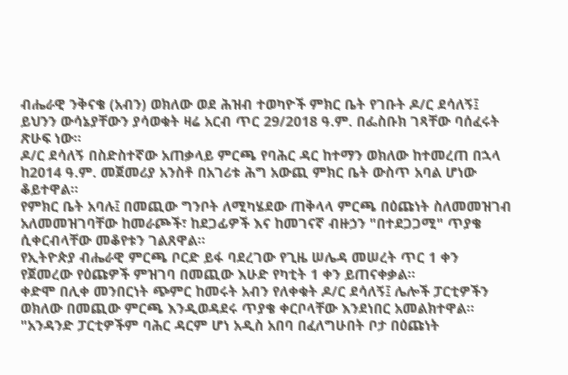ብሔራዊ ንቅናቄ (አብን) ወክለው ወደ ሕዝብ ተወካዮች ምክር ቤት የገቡት ዶ/ር ደሳለኝ፤ ይህንን ውሳኔያቸውን ያሳወቁት ዛሬ አርብ ጥር 29/2018 ዓ.ም. በፌስቡክ ገጻቸው ባሰፈሩት ጽሁፍ ነው።
ዶ/ር ደሳለኝ በስድስተኛው አጠቃላይ ምርጫ የባሕር ዳር ከተማን ወክለው ከተመረጠ በኋላ ከ2014 ዓ.ም. መጀመሪያ አንስቶ በአገሪቱ ሕግ አውጪ ምክር ቤት ውስጥ አባል ሆነው ቆይተዋል።
የምክር ቤት አባሉ፤ በመጪው ግንቦት ለሚካሄደው ጠቅላላ ምርጫ በዕጩነት ስለመመዝገብ አለመመዝገባቸው ከመራጮች፣ ከደጋፊዎች እና ከመገናኛ ብዙኃን "በተደጋጋሚ" ጥያቄ ሲቀርብላቸው መቆየቱን ገልጸዋል።
የኢትዮጵያ ብሔራዊ ምርጫ ቦርድ ይፋ ባደረገው የጊዜ ሠሌዳ መሠረት ጥር 1 ቀን የጀመረው የዕጩዎች ምዝገባ በመጪው እሁድ የካቲት 1 ቀን ይጠናቀቃል።
ቀድሞ በሊቀ መንበርነት ጭምር ከመሩት አብን የለቀቁት ዶ/ር ደሳለኝ፤ ሌሎች ፓርቲዎችን ወክለው በመጪው ምርጫ እንዲወዳደሩ ጥያቄ ቀርቦላቸው እንደነበር አመልክተዋል።
"አንዳንድ ፓርቲዎችም ባሕር ዳርም ሆነ አዲስ አበባ በፈለግሁበት ቦታ በዕጩነት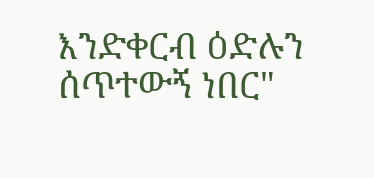እንድቀርብ ዕድሉን ሰጥተውኝ ነበር"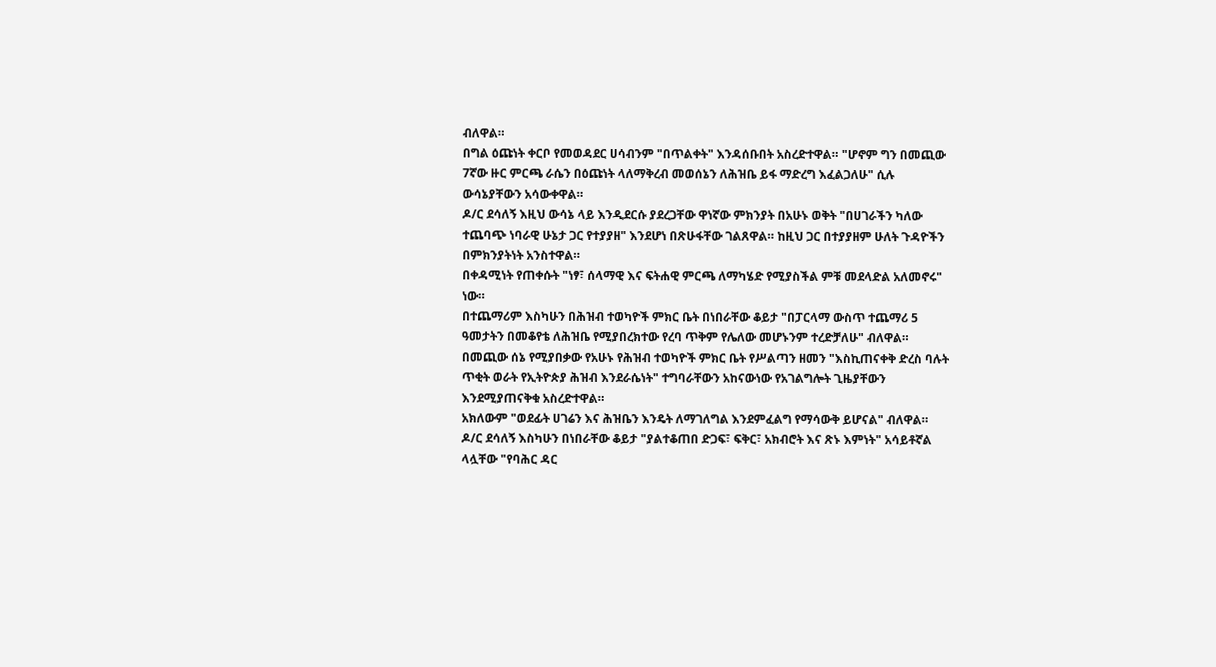ብለዋል።
በግል ዕጩነት ቀርቦ የመወዳደር ሀሳብንም "በጥልቀት" እንዳሰቡበት አስረድተዋል። "ሆኖም ግን በመጪው 7ኛው ዙር ምርጫ ራሴን በዕጩነት ላለማቅረብ መወሰኔን ለሕዝቤ ይፋ ማድረግ እፈልጋለሁ" ሲሉ ውሳኔያቸውን አሳውቀዋል።
ዶ/ር ደሳለኝ እዚህ ውሳኔ ላይ እንዲደርሱ ያደረጋቸው ዋነኛው ምክንያት በአሁኑ ወቅት "በሀገራችን ካለው ተጨባጭ ነባራዊ ሁኔታ ጋር የተያያዘ" እንደሆነ በጽሁፋቸው ገልጸዋል። ከዚህ ጋር በተያያዘም ሁለት ጉዳዮችን በምክንያትነት አንስተዋል።
በቀዳሚነት የጠቀሱት "ነፃ፣ ሰላማዊ እና ፍትሐዊ ምርጫ ለማካሄድ የሚያስችል ምቹ መደላድል አለመኖሩ" ነው።
በተጨማሪም እስካሁን በሕዝብ ተወካዮች ምክር ቤት በነበራቸው ቆይታ "በፓርላማ ውስጥ ተጨማሪ 5 ዓመታትን በመቆየቴ ለሕዝቤ የሚያበረክተው የረባ ጥቅም የሌለው መሆኑንም ተረድቻለሁ" ብለዋል።
በመጪው ሰኔ የሚያበቃው የአሁኑ የሕዝብ ተወካዮች ምክር ቤት የሥልጣን ዘመን "እስኪጠናቀቅ ድረስ ባሉት ጥቂት ወራት የኢትዮጵያ ሕዝብ እንደራሴነት" ተግባራቸውን አከናውነው የአገልግሎት ጊዜያቸውን እንደሚያጠናቅቁ አስረድተዋል።
አክለውም "ወደፊት ሀገሬን እና ሕዝቤን እንዴት ለማገለግል እንደምፈልግ የማሳውቅ ይሆናል" ብለዋል።
ዶ/ር ደሳለኝ እስካሁን በነበራቸው ቆይታ "ያልተቆጠበ ድጋፍ፣ ፍቅር፣ አክብሮት እና ጽኑ እምነት" አሳይቶኛል ላሏቸው "የባሕር ዳር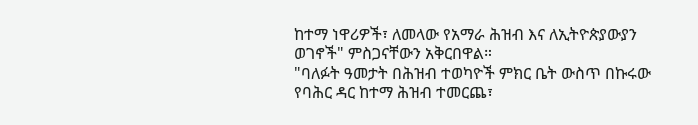ከተማ ነዋሪዎች፣ ለመላው የአማራ ሕዝብ እና ለኢትዮጵያውያን ወገኖች" ምስጋናቸውን አቅርበዋል።
"ባለፉት ዓመታት በሕዝብ ተወካዮች ምክር ቤት ውስጥ በኩሩው የባሕር ዳር ከተማ ሕዝብ ተመርጨ፣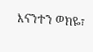እናንተን ወክዬ፣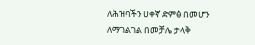ለሕዝባችን ሀቀኛ ድምፅ በመሆን ለማገልገል በመቻሌ ታላቅ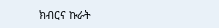ክብርና ኩራት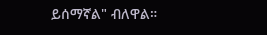ይሰማኛል" ብለዋል።